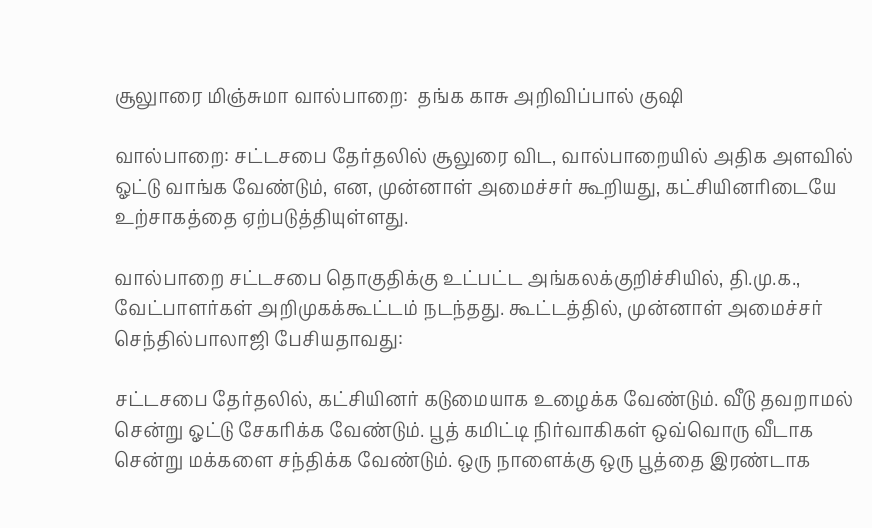சூலுாரை மிஞ்சுமா வால்பாறை:  தங்க காசு அறிவிப்பால் குஷி

வால்பாறை: சட்டசபை தேர்தலில் சூலுரை விட, வால்பாறையில் அதிக அளவில் ஓட்டு வாங்க வேண்டும், என, முன்னாள் அமைச்சர் கூறியது, கட்சியினரிடையே உற்சாகத்தை ஏற்படுத்தியுள்ளது.

வால்பாறை சட்டசபை தொகுதிக்கு உட்பட்ட அங்கலக்குறிச்சியில், தி.மு.க., வேட்பாளர்கள் அறிமுகக்கூட்டம் நடந்தது. கூட்டத்தில், முன்னாள் அமைச்சர் செந்தில்பாலாஜி பேசியதாவது:

சட்டசபை தேர்தலில், கட்சியினர் கடுமையாக உழைக்க வேண்டும். வீடு தவறாமல் சென்று ஓட்டு சேகரிக்க வேண்டும். பூத் கமிட்டி நிர்வாகிகள் ஒவ்வொரு வீடாக சென்று மக்களை சந்திக்க வேண்டும். ஒரு நாளைக்கு ஒரு பூத்தை இரண்டாக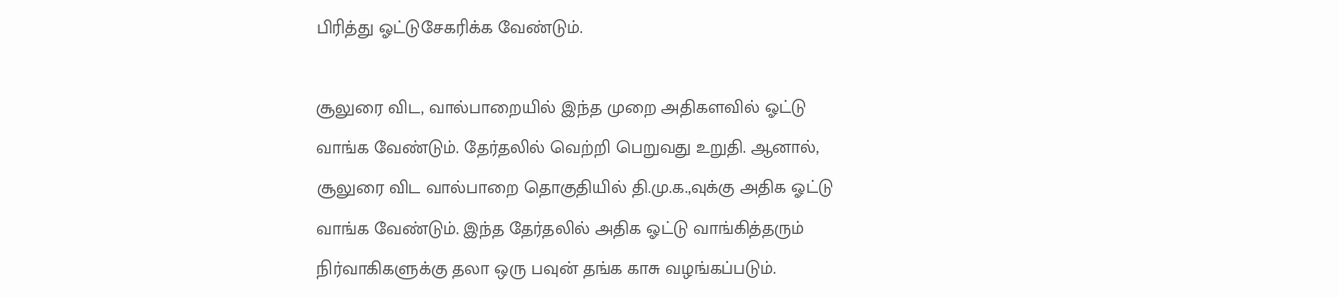பிரித்து ஓட்டுசேகரிக்க வேண்டும்.

சூலுரை விட, வால்பாறையில் இந்த முறை அதிகளவில் ஓட்டு வாங்க வேண்டும். தேர்தலில் வெற்றி பெறுவது உறுதி. ஆனால், சூலுரை விட வால்பாறை தொகுதியில் தி.மு.க.,வுக்கு அதிக ஓட்டு வாங்க வேண்டும். இந்த தேர்தலில் அதிக ஓட்டு வாங்கித்தரும் நிர்வாகிகளுக்கு தலா ஒரு பவுன் தங்க காசு வழங்கப்படும்.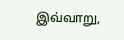இவ்வாறு,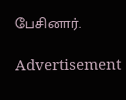பேசினார்.

Advertisement